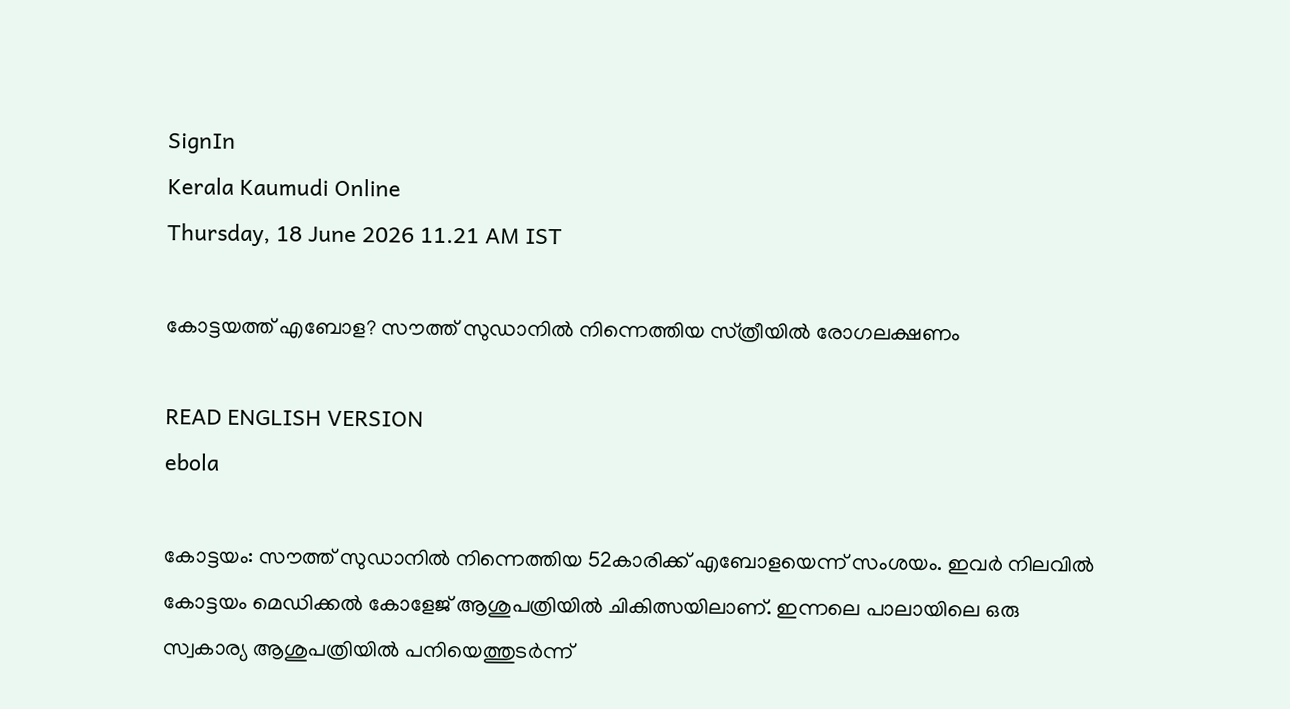SignIn
Kerala Kaumudi Online
Thursday, 18 June 2026 11.21 AM IST

കോട്ടയത്ത് എബോള? സൗത്ത് സുഡാനിൽ നിന്നെത്തിയ സ്‌ത്രീയിൽ രോഗലക്ഷണം

READ ENGLISH VERSION
ebola

കോട്ടയം: സൗത്ത് സുഡാനിൽ നിന്നെത്തിയ 52കാരിക്ക് എബോളയെന്ന് സംശയം. ഇവർ നിലവിൽ കോട്ടയം മെഡിക്കൽ കോളേജ് ആശുപത്രിയിൽ ചികിത്സയിലാണ്. ഇന്നലെ പാലായിലെ ഒരു സ്വകാര്യ ആശുപത്രിയിൽ പനിയെത്തുടർന്ന്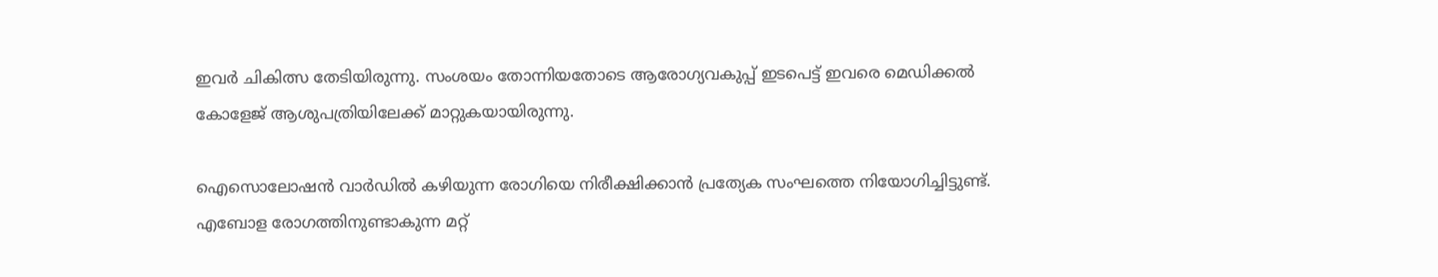ഇവർ ചികിത്സ തേടിയിരുന്നു. സംശയം തോന്നിയതോടെ ആരോഗ്യവകുപ്പ് ഇടപെട്ട് ഇവരെ മെഡിക്കൽ കോളേജ് ആശുപത്രിയിലേക്ക് മാറ്റുകയായിരുന്നു.

ഐസൊലോഷൻ വാർഡിൽ കഴിയുന്ന രോഗിയെ നിരീക്ഷിക്കാൻ പ്രത്യേക സംഘത്തെ നിയോഗിച്ചിട്ടുണ്ട്. എബോള രോഗത്തിനുണ്ടാകുന്ന മറ്റ്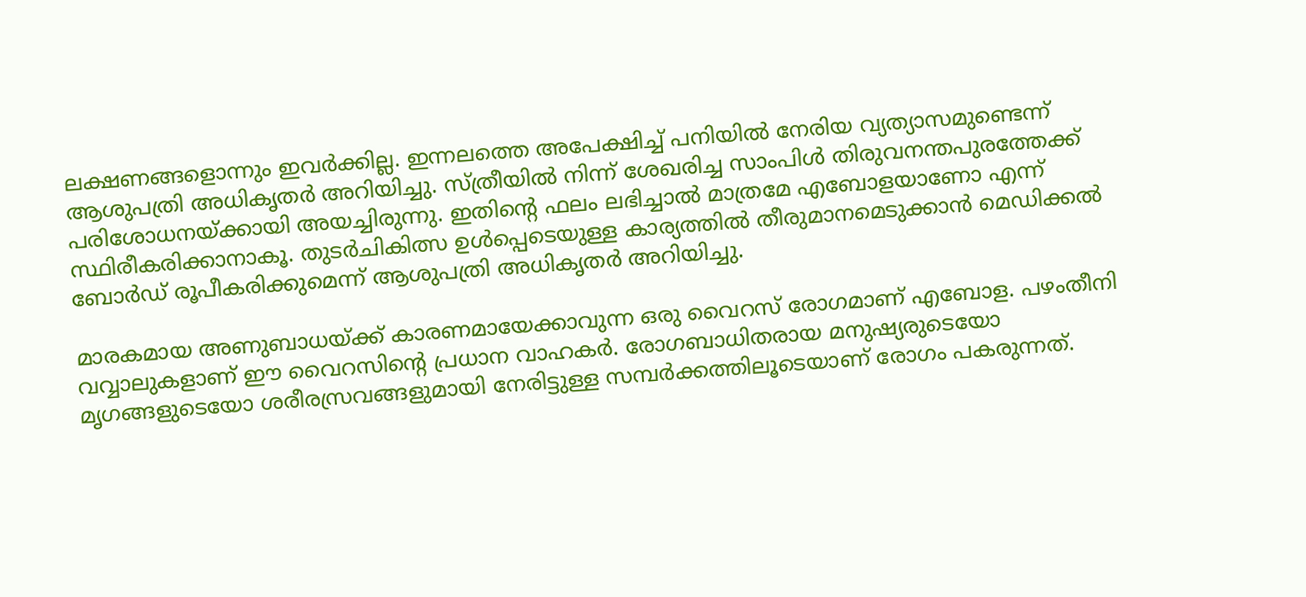ലക്ഷണങ്ങളൊന്നും ഇവർക്കില്ല. ഇന്നലത്തെ അപേക്ഷിച്ച് പനിയിൽ നേരിയ വ്യത്യാസമുണ്ടെന്ന് ആശുപത്രി അധികൃതർ അറിയിച്ചു. സ്‌ത്രീയിൽ നിന്ന് ശേഖരിച്ച സാംപിൾ തിരുവനന്തപുരത്തേക്ക് പരിശോധനയ്‌ക്കായി അയച്ചിരുന്നു. ഇതിന്റെ ഫലം ലഭിച്ചാൽ മാത്രമേ എബോളയാണോ എന്ന് സ്ഥിരീകരിക്കാനാകൂ. തുടർചികിത്സ ഉൾപ്പെടെയുള്ള കാര്യത്തിൽ തീരുമാനമെടുക്കാൻ മെഡിക്കൽ ബോർഡ് രൂപീകരിക്കുമെന്ന് ആശുപത്രി അധികൃതർ അറിയിച്ചു.

മാരകമായ അണുബാധയ്‌ക്ക് കാരണമായേക്കാവുന്ന ഒരു വൈറസ് രോഗമാണ് എബോള. പഴംതീനി വവ്വാലുകളാണ് ഈ വൈറസിന്റെ പ്രധാന വാഹകർ. രോഗബാധിതരായ മനുഷ്യരുടെയോ മൃഗങ്ങളുടെയോ ശരീരസ്രവങ്ങളുമായി നേരിട്ടുള്ള സമ്പർക്കത്തിലൂടെയാണ് രോഗം പകരുന്നത്.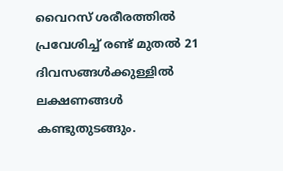വൈറസ് ശരീരത്തിൽ പ്രവേശിച്ച് രണ്ട് മുതൽ 21 ദിവസങ്ങൾക്കുള്ളിൽ ലക്ഷണങ്ങൾ കണ്ടുതുടങ്ങും.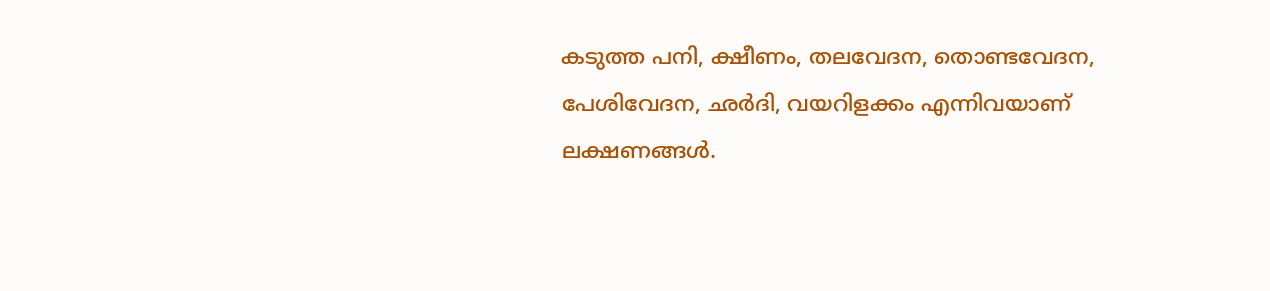കടുത്ത പനി, ക്ഷീണം, തലവേദന, തൊണ്ടവേദന, പേശിവേദന, ഛർദി, വയറിളക്കം എന്നിവയാണ് ലക്ഷണങ്ങൾ.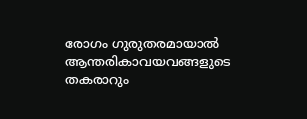രോഗം ഗുരുതരമായാൽ ആന്തരികാവയവങ്ങളുടെ തകരാറും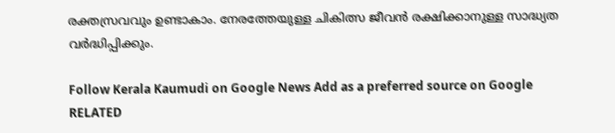രക്തസ്രവവും ഉണ്ടാകാം. നേരത്തേയുള്ള ചികിത്സ ജീവൻ രക്ഷിക്കാനുള്ള സാദ്ധ്യത വർദ്ധിപ്പിക്കും.

Follow Kerala Kaumudi on Google News Add as a preferred source on Google
RELATED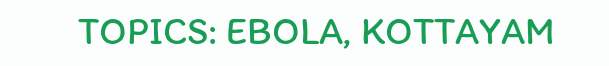TOPICS: EBOLA, KOTTAYAM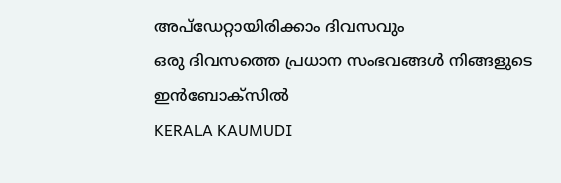അപ്ഡേറ്റായിരിക്കാം ദിവസവും
ഒരു ദിവസത്തെ പ്രധാന സംഭവങ്ങൾ നിങ്ങളുടെ ഇൻബോക്സിൽ
KERALA KAUMUDI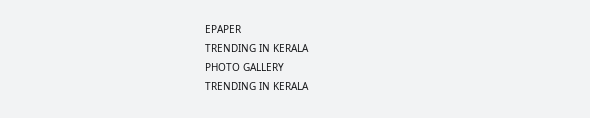EPAPER
TRENDING IN KERALA
PHOTO GALLERY
TRENDING IN KERALA